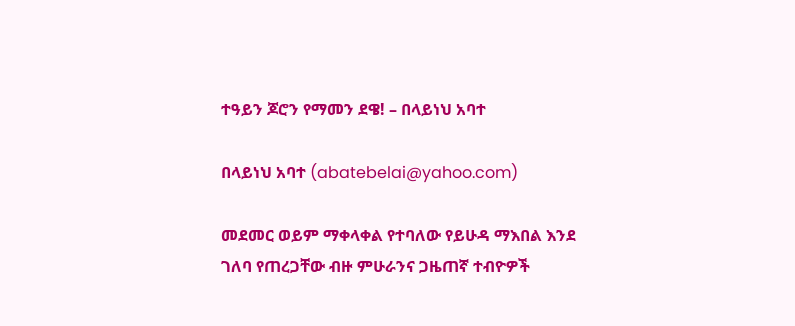ተዓይን ጆሮን የማመን ደዌ! – በላይነህ አባተ

በላይነህ አባተ (abatebelai@yahoo.com)

መደመር ወይም ማቀላቀል የተባለው የይሁዳ ማእበል እንደ ገለባ የጠረጋቸው ብዙ ምሁራንና ጋዜጠኛ ተብዮዎች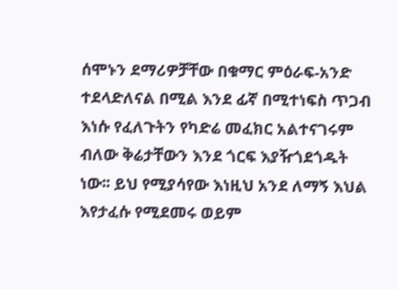ሰሞኑን ደማሪዎቻቸው በቁማር ምዕራፍ-አንድ ተደላድለናል በሚል እንደ ፊኛ በሚተነፍስ ጥጋብ እነሱ የፈለጉትን የካድሬ መፈክር አልተናገሩም ብለው ቅሬታቸውን እንደ ጎርፍ እያዥጎደጎዱት ነው፡፡ ይህ የሚያሳየው እነዚህ አንደ ለማኝ እህል እየታፈሱ የሚደመሩ ወይም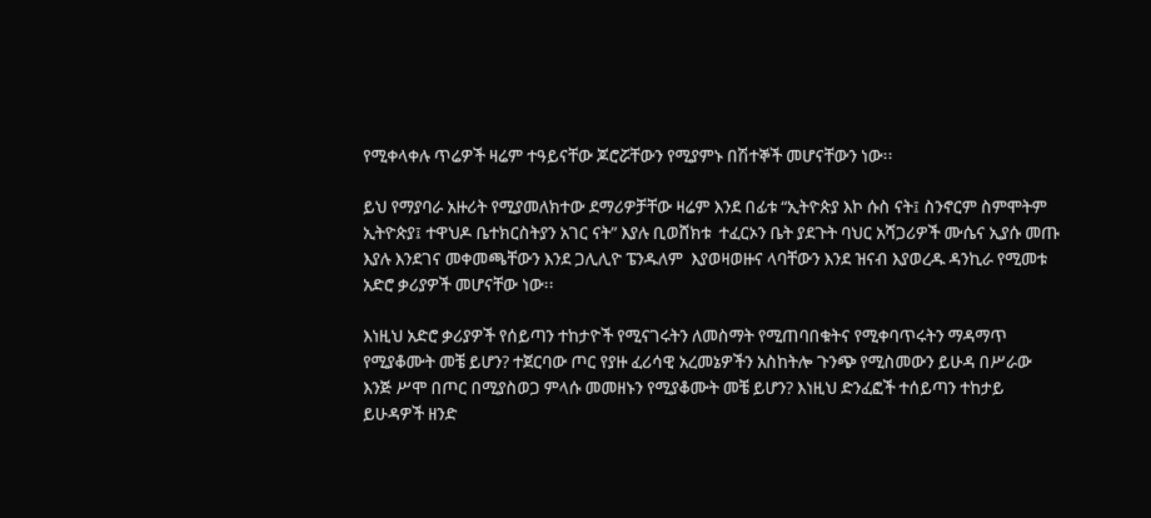የሚቀላቀሉ ጥሬዎች ዛሬም ተዓይናቸው ጆሮሯቸውን የሚያምኑ በሽተኞች መሆናቸውን ነው፡፡

ይህ የማያባራ አዙሪት የሚያመለክተው ደማሪዎቻቸው ዛሬም እንደ በፊቱ “ኢትዮጵያ እኮ ሱስ ናት፤ ስንኖርም ስምሞትም ኢትዮጵያ፤ ተዋህዶ ቤተክርስትያን አገር ናት” እያሉ ቢወሸክቱ  ተፈርኦን ቤት ያደጉት ባህር አሻጋሪዎች ሙሴና ኢያሱ መጡ እያሉ እንደገና መቀመጫቸውን እንደ ጋሊሊዮ ፔንዱለም  እያወዛወዙና ላባቸውን እንደ ዝናብ እያወረዱ ዳንኪራ የሚመቱ አድሮ ቃሪያዎች መሆናቸው ነው፡፡

እነዚህ አድሮ ቃሪያዎች የሰይጣን ተከታዮች የሚናገሩትን ለመስማት የሚጠባበቁትና የሚቀባጥሩትን ማዳማጥ የሚያቆሙት መቼ ይሆን? ተጀርባው ጦር የያዙ ፈሪሳዊ አረመኔዎችን አስከትሎ ጉንጭ የሚስመውን ይሁዳ በሥራው እንጅ ሥሞ በጦር በሚያስወጋ ምላሱ መመዘኑን የሚያቆሙት መቼ ይሆን? እነዚህ ድንፈፎች ተሰይጣን ተከታይ ይሁዳዎች ዘንድ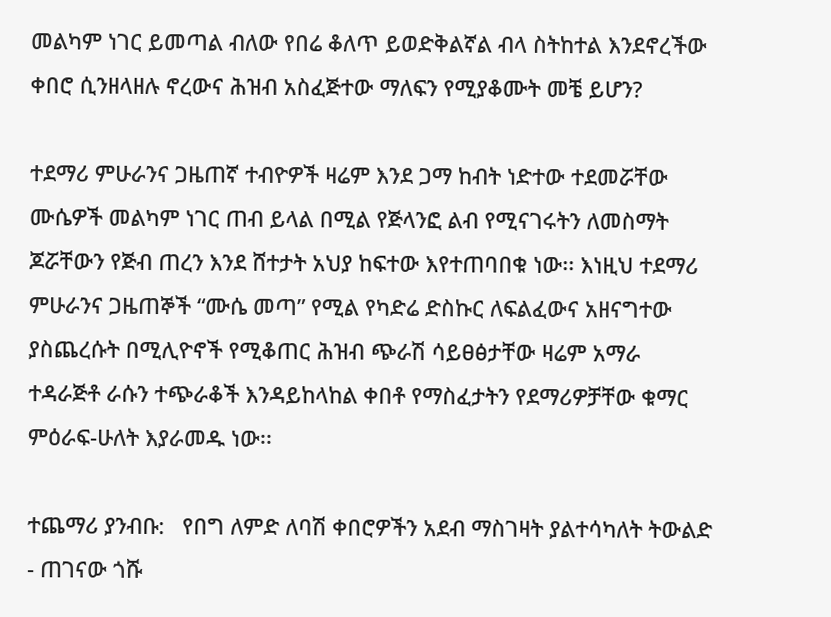መልካም ነገር ይመጣል ብለው የበሬ ቆለጥ ይወድቅልኛል ብላ ስትከተል እንደኖረችው ቀበሮ ሲንዘላዘሉ ኖረውና ሕዝብ አስፈጅተው ማለፍን የሚያቆሙት መቼ ይሆን?

ተደማሪ ምሁራንና ጋዜጠኛ ተብዮዎች ዛሬም እንደ ጋማ ከብት ነድተው ተደመሯቸው ሙሴዎች መልካም ነገር ጠብ ይላል በሚል የጅላንፎ ልብ የሚናገሩትን ለመስማት ጆሯቸውን የጅብ ጠረን እንደ ሸተታት አህያ ከፍተው እየተጠባበቁ ነው፡፡ እነዚህ ተደማሪ ምሁራንና ጋዜጠኞች “ሙሴ መጣ” የሚል የካድሬ ድስኩር ለፍልፈውና አዘናግተው ያስጨረሱት በሚሊዮኖች የሚቆጠር ሕዝብ ጭራሽ ሳይፀፅታቸው ዛሬም አማራ ተዳራጅቶ ራሱን ተጭራቆች እንዳይከላከል ቀበቶ የማስፈታትን የደማሪዎቻቸው ቁማር ምዕራፍ-ሁለት እያራመዱ ነው፡፡

ተጨማሪ ያንብቡ:   የበግ ለምድ ለባሽ ቀበሮዎችን አደብ ማስገዛት ያልተሳካለት ትውልድ - ጠገናው ጎሹ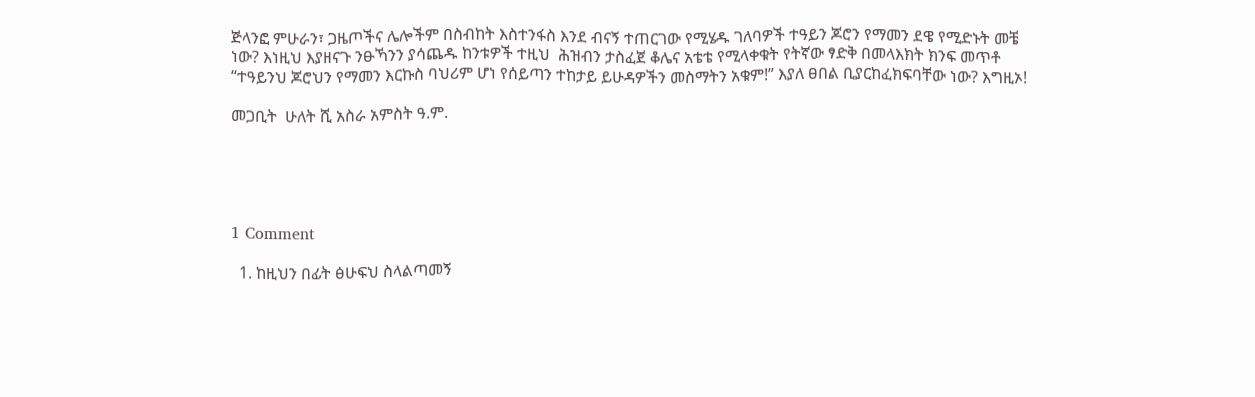ጅላንፎ ምሁራን፣ ጋዜጦችና ሌሎችም በስብከት እስተንፋስ እንደ ብናኝ ተጠርገው የሚሄዱ ገለባዎች ተዓይን ጆሮን የማመን ደዌ የሚድኑት መቼ ነው? እነዚህ እያዘናጉ ንፁኻንን ያሳጨዱ ከንቱዎች ተዚህ  ሕዝብን ታስፈጀ ቆሌና አቴቴ የሚላቀቁት የትኛው ፃድቅ በመላእክት ክንፍ መጥቶ “ተዓይንህ ጆሮህን የማመን እርኩስ ባህሪም ሆነ የሰይጣን ተከታይ ይሁዳዎችን መስማትን አቁም!” እያለ ፀበል ቢያርከፈክፍባቸው ነው? እግዚኦ!

መጋቢት  ሁለት ሺ አስራ አምስት ዓ.ም.





1 Comment

  1. ከዚህን በፊት ፅሁፍህ ስላልጣመኝ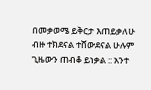በመቃወሜ ይቅርታ እጠይቃለሁ ብዙ ተክደናል ተሸውደናል ሁሉም ጊዜውን ጠብቆ ይነቃል :: አንተ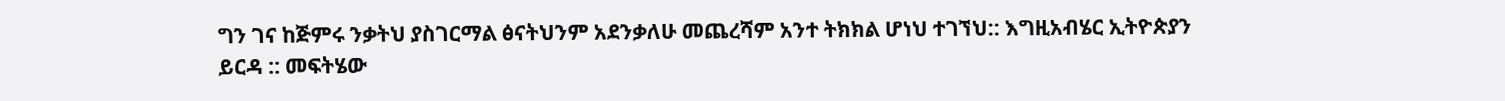ግን ገና ከጅምሩ ንቃትህ ያስገርማል ፅናትህንም አደንቃለሁ መጨረሻም አንተ ትክክል ሆነህ ተገኘህ:: እግዚአብሄር ኢትዮጵያን ይርዳ :: መፍትሄው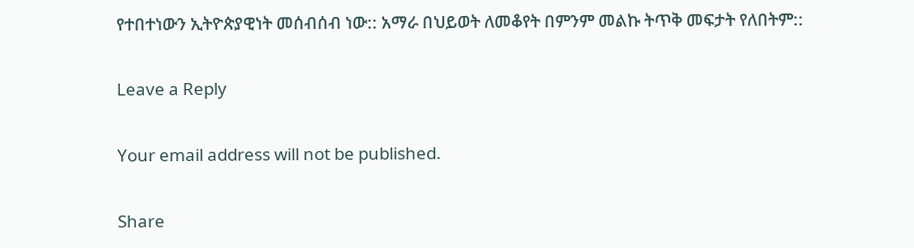የተበተነውን ኢትዮጵያዊነት መሰብሰብ ነው:: አማራ በህይወት ለመቆየት በምንም መልኩ ትጥቅ መፍታት የለበትም::

Leave a Reply

Your email address will not be published.

Share